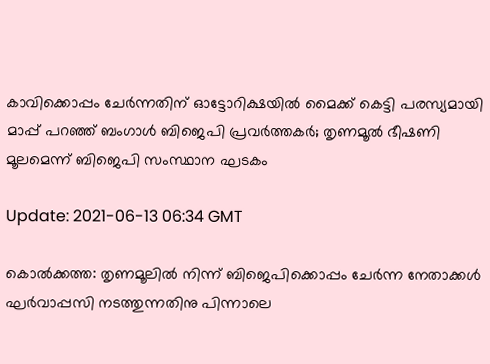കാവിക്കൊപ്പം ചേര്‍ന്നതിന് ഓട്ടോറിക്ഷയില്‍ മൈക്ക് കെട്ടി പരസ്യമായി മാപ്പ് പറഞ്ഞ് ബംഗാള്‍ ബിജെപി പ്രവര്‍ത്തകര്‍; തൃണമൂല്‍ ഭീഷണി മൂലമെന്ന് ബിജെപി സംസ്ഥാന ഘടകം

Update: 2021-06-13 06:34 GMT

കൊല്‍ക്കത്ത: തൃണമൂലില്‍ നിന്ന് ബിജെപിക്കൊപ്പം ചേര്‍ന്ന നേതാക്കള്‍ ഘര്‍വാപ്പസി നടത്തുന്നതിനു പിന്നാലെ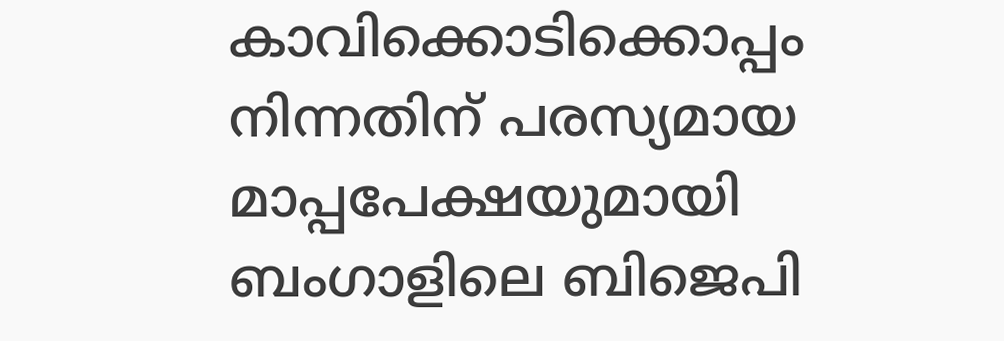കാവിക്കൊടിക്കൊപ്പം നിന്നതിന് പരസ്യമായ മാപ്പപേക്ഷയുമായി ബംഗാളിലെ ബിജെപി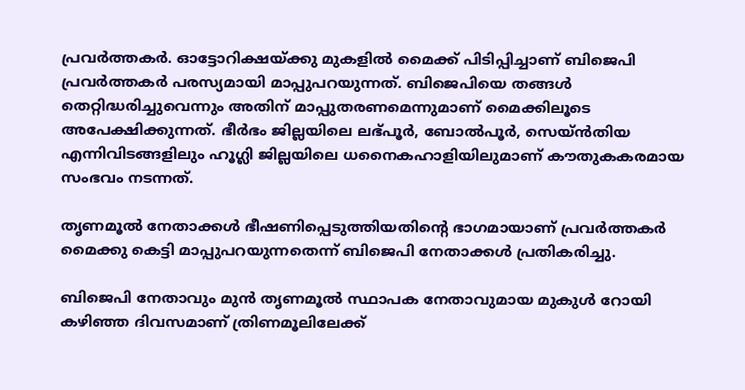പ്രവര്‍ത്തകര്‍. ഓട്ടോറിക്ഷയ്ക്കു മുകളില്‍ മൈക്ക് പിടിപ്പിച്ചാണ് ബിജെപി പ്രവര്‍ത്തകര്‍ പരസ്യമായി മാപ്പുപറയുന്നത്. ബിജെപിയെ തങ്ങള്‍ തെറ്റിദ്ധരിച്ചുവെന്നും അതിന് മാപ്പുതരണമെന്നുമാണ് മൈക്കിലൂടെ അപേക്ഷിക്കുന്നത്. ഭീര്‍ഭം ജില്ലയിലെ ലഭ്പൂര്‍, ബോല്‍പൂര്‍, സെയ്ന്‍തിയ എന്നിവിടങ്ങളിലും ഹൂഗ്ലി ജില്ലയിലെ ധനൈകഹാളിയിലുമാണ് കൗതുകകരമായ സംഭവം നടന്നത്.

തൃണമൂല്‍ നേതാക്കള്‍ ഭീഷണിപ്പെടുത്തിയതിന്റെ ഭാഗമായാണ് പ്രവര്‍ത്തകര്‍ മൈക്കു കെട്ടി മാപ്പുപറയുന്നതെന്ന് ബിജെപി നേതാക്കള്‍ പ്രതികരിച്ചു.

ബിജെപി നേതാവും മുന്‍ തൃണമൂല്‍ സ്ഥാപക നേതാവുമായ മുകുള്‍ റോയി കഴിഞ്ഞ ദിവസമാണ് ത്രിണമൂലിലേക്ക്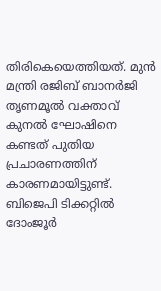തിരികെയെത്തിയത്. മുന്‍ മന്ത്രി രജിബ് ബാനര്‍ജി തൃണമൂല്‍ വക്താവ് കുനല്‍ ഘോഷിനെ കണ്ടത് പുതിയ പ്രചാരണത്തിന് കാരണമായിട്ടുണ്ട്. ബിജെപി ടിക്കറ്റില്‍ ദോംജൂര്‍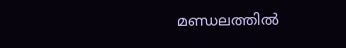മണ്ഡലത്തില്‍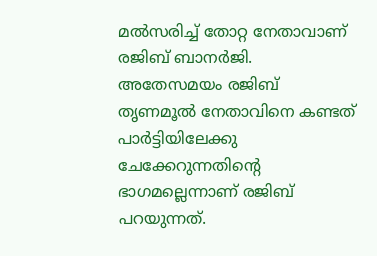മല്‍സരിച്ച് തോറ്റ നേതാവാണ് രജിബ് ബാനര്‍ജി. അതേസമയം രജിബ് തൃണമൂല്‍ നേതാവിനെ കണ്ടത് പാര്‍ട്ടിയിലേക്കു ചേക്കേറുന്നതിന്റെ ഭാഗമല്ലെന്നാണ് രജിബ് പറയുന്നത്.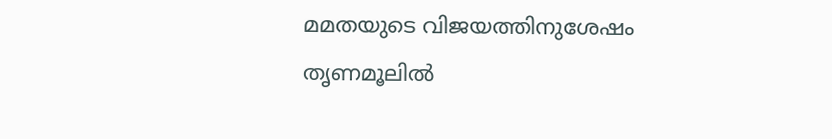മമതയുടെ വിജയത്തിനുശേഷം തൃണമൂലില്‍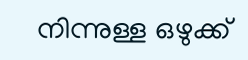നിന്നുള്ള ഒഴുക്ക്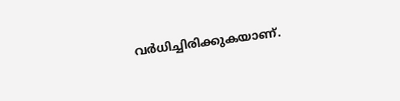വര്‍ധിച്ചിരിക്കുകയാണ്.